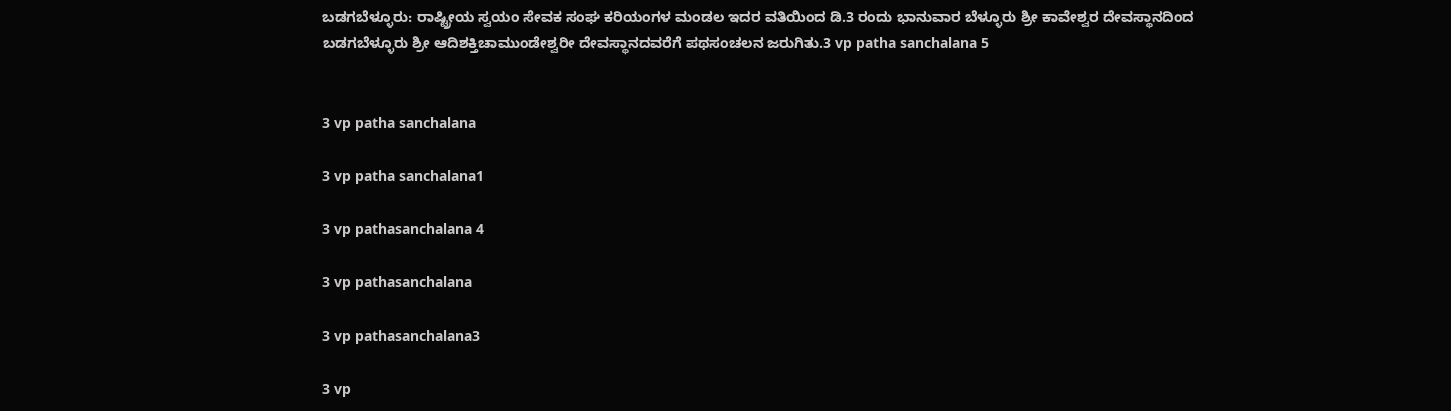ಬಡಗಬೆಳ್ಳೂರು: ರಾಷ್ಟ್ರೀಯ ಸ್ವಯಂ ಸೇವಕ ಸಂಘ ಕರಿಯಂಗಳ ಮಂಡಲ ಇದರ ವತಿಯಿಂದ ಡಿ.3 ರಂದು ಭಾನುವಾರ ಬೆಳ್ಳೂರು ಶ್ರೀ ಕಾವೇಶ್ವರ ದೇವಸ್ಥಾನದಿಂದ ಬಡಗಬೆಳ್ಳೂರು ಶ್ರೀ ಆದಿಶಕ್ತಿಚಾಮುಂಡೇಶ್ವರೀ ದೇವಸ್ಥಾನದವರೆಗೆ ಪಥಸಂಚಲನ ಜರುಗಿತು.3 vp patha sanchalana 5


3 vp patha sanchalana

3 vp patha sanchalana1

3 vp pathasanchalana 4

3 vp pathasanchalana

3 vp pathasanchalana3

3 vp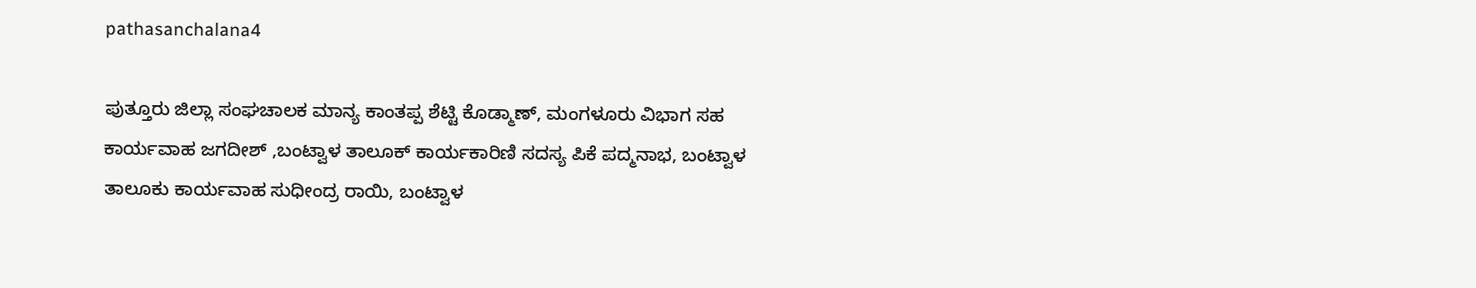pathasanchalana4

ಪುತ್ತೂರು ಜಿಲ್ಲಾ ಸಂಘಚಾಲಕ ಮಾನ್ಯ ಕಾಂತಪ್ಪ ಶೆಟ್ಟಿ ಕೊಡ್ಮಾಣ್, ಮಂಗಳೂರು ವಿಭಾಗ ಸಹ ಕಾರ್ಯವಾಹ ಜಗದೀಶ್ ,ಬಂಟ್ವಾಳ ತಾಲೂಕ್ ಕಾರ್ಯಕಾರಿಣಿ ಸದಸ್ಯ ಪಿಕೆ ಪದ್ಮನಾಭ, ಬಂಟ್ವಾಳ ತಾಲೂಕು ಕಾರ್ಯವಾಹ ಸುಧೀಂದ್ರ ರಾಯಿ, ಬಂಟ್ವಾಳ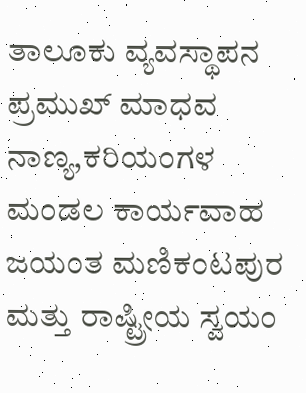ತಾಲೂಕು ವ್ಯವಸ್ಥಾಪನ ಪ್ರಮುಖ್ ಮಾಧವ ನಾಣ್ಯ,ಕರಿಯಂಗಳ ಮಂಡಲ ಕಾರ್ಯವಾಹ ಜಯಂತ ಮಣಿಕಂಟಪುರ ಮತ್ತು ರಾಷ್ಟ್ರೀಯ ಸ್ವಯಂ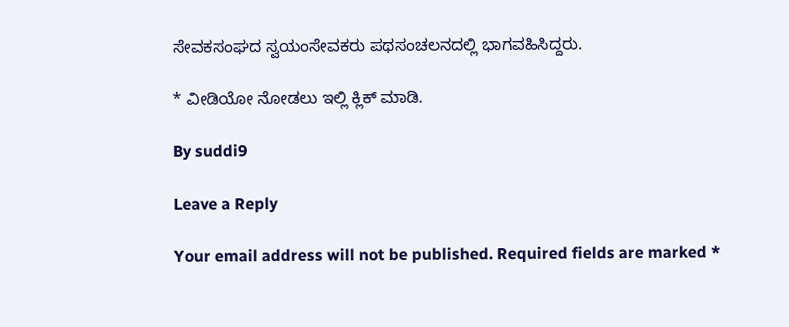ಸೇವಕಸಂಘದ ಸ್ವಯಂಸೇವಕರು ಪಥಸಂಚಲನದಲ್ಲಿ ಭಾಗವಹಿಸಿದ್ದರು.

* ವೀಡಿಯೋ ನೋಡಲು ಇಲ್ಲಿ ಕ್ಲಿಕ್ ಮಾಡಿ.

By suddi9

Leave a Reply

Your email address will not be published. Required fields are marked *